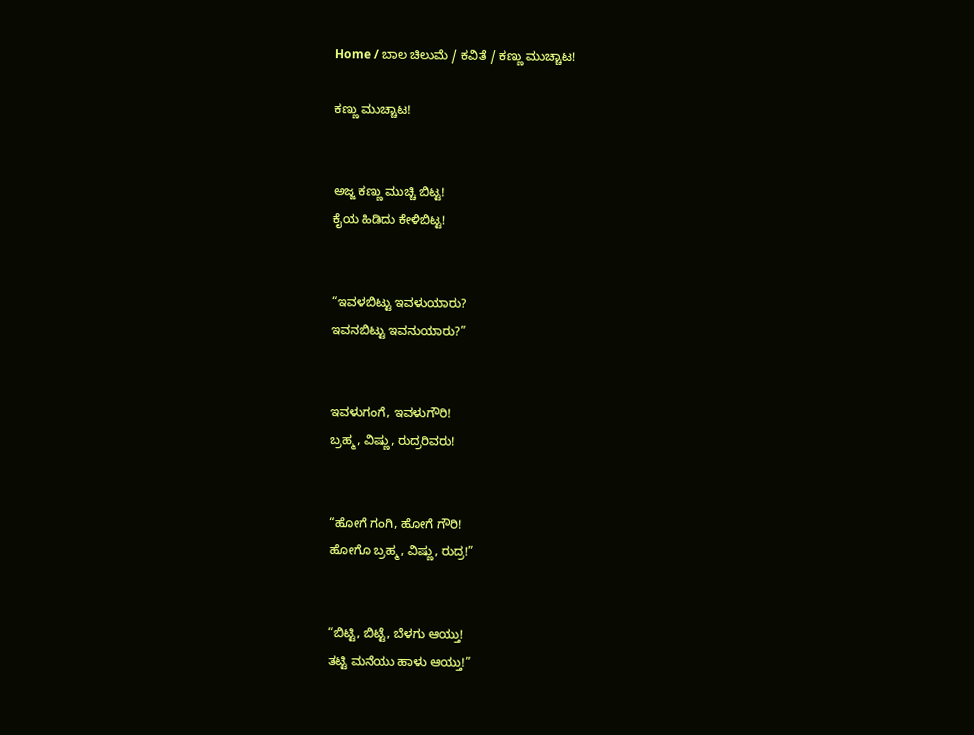Home / ಬಾಲ ಚಿಲುಮೆ / ಕವಿತೆ / ಕಣ್ಣು ಮುಚ್ಚಾಟ!

ಕಣ್ಣು ಮುಚ್ಚಾಟ!


ಅಜ್ಜ ಕಣ್ಣು ಮುಚ್ಚಿ ಬಿಟ್ಟ!
ಕೈಯ ಹಿಡಿದು ಕೇಳಿಬಿಟ್ಟ!


“ಇವಳಬಿಟ್ಟು ಇವಳುಯಾರು?
ಇವನಬಿಟ್ಟು ಇವನುಯಾರು?”


ಇವಳುಗಂಗೆ, ಇವಳುಗೌರಿ!
ಬ್ರಹ್ಮ, ವಿಷ್ಣು, ರುದ್ರರಿವರು!


“ಹೋಗೆ ಗಂಗಿ, ಹೋಗೆ ಗೌರಿ!
ಹೋಗೊ ಬ್ರಹ್ಮ, ವಿಷ್ಣು, ರುದ್ರ!”


“ಬಿಟ್ಟಿ, ಬಿಟ್ಟೆ, ಬೆಳಗು ಆಯ್ತು!
ತಟ್ಟಿ ಮನೆಯು ಹಾಳು ಆಯ್ತು!”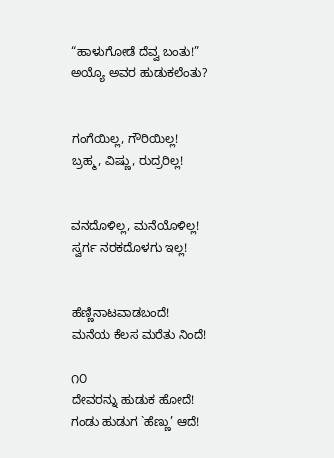“ಹಾಳುಗೋಡೆ ದೆವ್ವ ಬಂತು!”
ಅಯ್ಯೊ ಅವರ ಹುಡುಕಲೆಂತು?


ಗಂಗೆಯಿಲ್ಲ, ಗೌರಿಯಿಲ್ಲ!
ಬ್ರಹ್ಮ, ವಿಷ್ಣು, ರುದ್ರರಿಲ್ಲ!


ವನದೊಳಿಲ್ಲ, ಮನೆಯೊಳಿಲ್ಲ!
ಸ್ವರ್ಗ ನರಕದೊಳಗು ಇಲ್ಲ!


ಹೆಣ್ಣಿನಾಟವಾಡಬಂದೆ!
ಮನೆಯ ಕೆಲಸ ಮರೆತು ನಿಂದೆ!

೧೦
ದೇವರನ್ನು ಹುಡುಕ ಹೋದೆ!
ಗಂಡು ಹುಡುಗ `ಹೆಣ್ಣು’ ಆದೆ!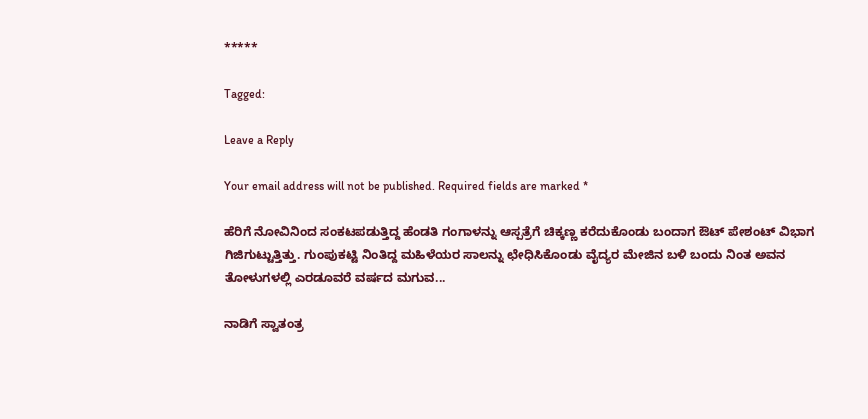*****

Tagged:

Leave a Reply

Your email address will not be published. Required fields are marked *

ಹೆರಿಗೆ ನೋವಿನಿಂದ ಸಂಕಟಪಡುತ್ತಿದ್ದ ಹೆಂಡತಿ ಗಂಗಾಳನ್ನು ಆಸ್ಪತ್ರೆಗೆ ಚಿಕ್ಕಣ್ಣ ಕರೆದುಕೊಂಡು ಬಂದಾಗ ಔಟ್ ಪೇಶಂಟ್ ವಿಭಾಗ ಗಿಜಿಗುಟ್ಟುತ್ತಿತ್ತು. ಗುಂಪುಕಟ್ಟಿ ನಿಂತಿದ್ದ ಮಹಿಳೆಯರ ಸಾಲನ್ನು ಛೇಧಿಸಿಕೊಂಡು ವೈದ್ಯರ ಮೇಜಿನ ಬಳಿ ಬಂದು ನಿಂತ ಅವನ ತೋಳುಗಳಲ್ಲಿ ಎರಡೂವರೆ ವರ್ಷದ ಮಗುವ...

ನಾಡಿಗೆ ಸ್ವಾತಂತ್ರ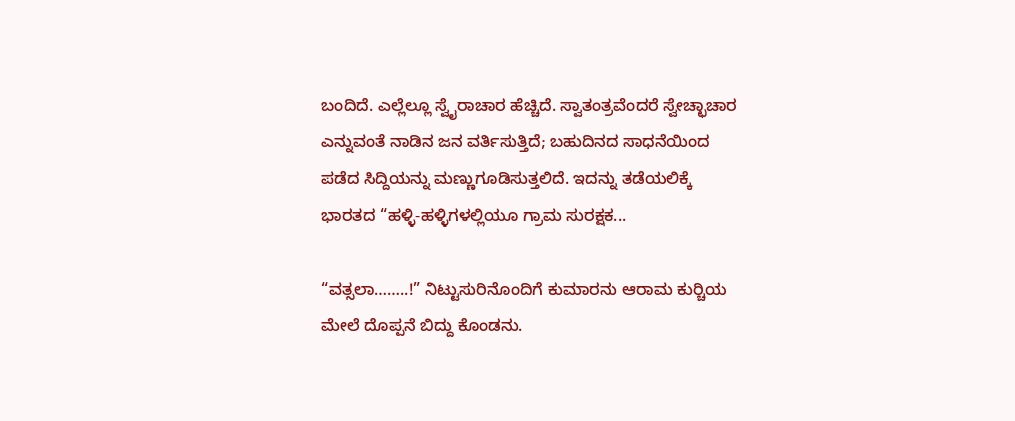ಬಂದಿದೆ. ಎಲ್ಲೆಲ್ಲೂ ಸ್ವೈರಾಚಾರ ಹೆಚ್ಚಿದೆ. ಸ್ವಾತಂತ್ರವೆಂದರೆ ಸ್ವೇಚ್ಛಾಚಾರ ಎನ್ನುವಂತೆ ನಾಡಿನ ಜನ ವರ್ತಿಸುತ್ತಿದೆ; ಬಹುದಿನದ ಸಾಧನೆಯಿಂದ ಪಡೆದ ಸಿದ್ದಿಯನ್ನು ಮಣ್ಣುಗೂಡಿಸುತ್ತಲಿದೆ. ಇದನ್ನು ತಡೆಯಲಿಕ್ಕೆ ಭಾರತದ “ಹಳ್ಳಿ-ಹಳ್ಳಿಗಳಲ್ಲಿಯೂ ಗ್ರಾಮ ಸುರಕ್ಷಕ...

“ವತ್ಸಲಾ……..!” ನಿಟ್ಟುಸುರಿನೊಂದಿಗೆ ಕುಮಾರನು ಆರಾಮ ಕುರ್‍ಚಿಯ ಮೇಲೆ ದೊಪ್ಪನೆ ಬಿದ್ದು ಕೊಂಡನು.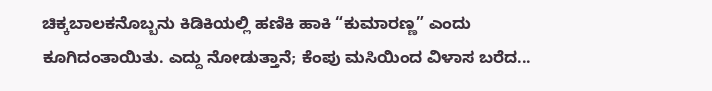ಚಿಕ್ಕಬಾಲಕನೊಬ್ಬನು ಕಿಡಿಕಿಯಲ್ಲಿ ಹಣಿಕಿ ಹಾಕಿ “ಕುಮಾರಣ್ಣ” ಎಂದು ಕೂಗಿದಂತಾಯಿತು. ಎದ್ದು ನೋಡುತ್ತಾನೆ; ಕೆಂಪು ಮಸಿಯಿಂದ ವಿಳಾಸ ಬರೆದ...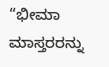“ಭೀಮಾ ಮಾಸ್ತರರನ್ನು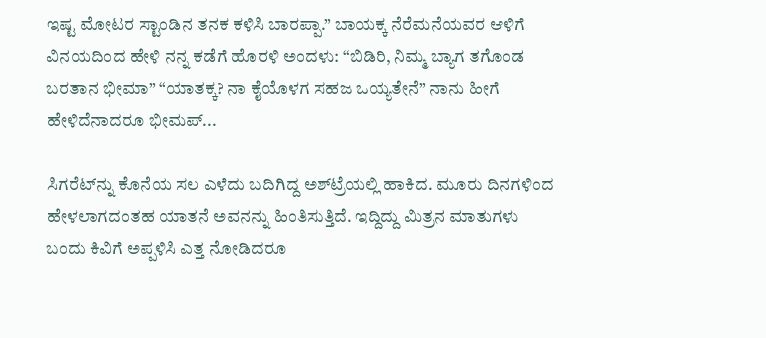ಇಷ್ಟ ಮೋಟರ ಸ್ಟಾಂಡಿನ ತನಕ ಕಳಿಸಿ ಬಾರಪ್ಪಾ.” ಬಾಯಕ್ಕ ನೆರೆಮನೆಯವರ ಆಳಿಗೆ ವಿನಯದಿಂದ ಹೇಳಿ ನನ್ನ ಕಡೆಗೆ ಹೊರಳಿ ಅಂದಳು: “ಬಿಡಿರಿ, ನಿಮ್ಮ ಬ್ಯಾಗ ತಗೊಂಡ ಬರತಾನ ಭೀಮಾ” “ಯಾತಕ್ಕ? ನಾ ಕೈಯೊಳಗ ಸಹಜ ಒಯ್ಯತೇನೆ” ನಾನು ಹೀಗೆ ಹೇಳಿದೆನಾದರೂ ಭೀಮಪ್...

ಸಿಗರೆಟ್‌ನ್ನು ಕೊನೆಯ ಸಲ ಎಳೆದು ಬದಿಗಿದ್ದ ಅಶ್‌ಟ್ರೆಯಲ್ಲಿ ಹಾಕಿದ. ಮೂರು ದಿನಗಳಿಂದ ಹೇಳಲಾಗದಂತಹ ಯಾತನೆ ಅವನನ್ನು ಹಿಂತಿಸುತ್ತಿದೆ. ಇದ್ದಿದ್ದು ಮಿತ್ರನ ಮಾತುಗಳು ಬಂದು ಕಿವಿಗೆ ಅಪ್ಪಳಿಸಿ ಎತ್ತ ನೋಡಿದರೂ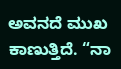ಅವನದೆ ಮುಖ ಕಾಣುತ್ತಿದೆ. “ನಾ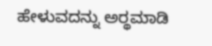ಹೇಳುವದನ್ನು ಅರ್‍ಥಮಾಡಿ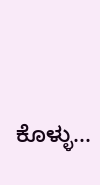ಕೊಳ್ಳು...